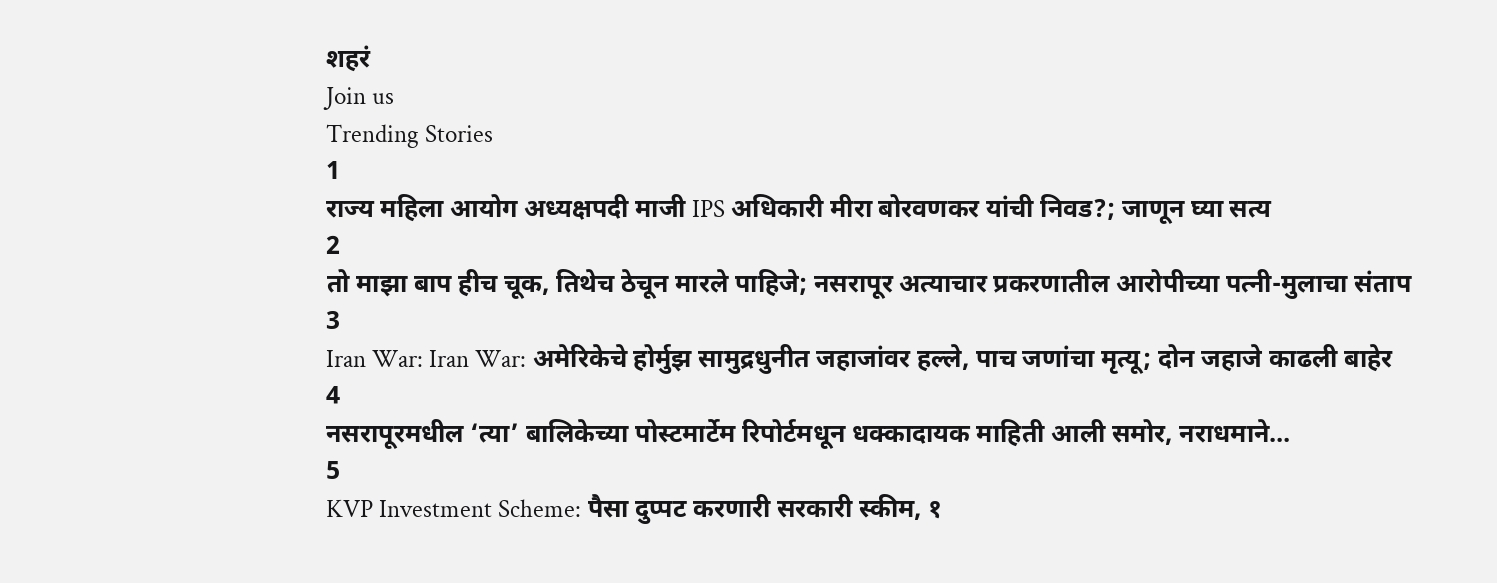शहरं
Join us
Trending Stories
1
राज्य महिला आयोग अध्यक्षपदी माजी IPS अधिकारी मीरा बोरवणकर यांची निवड?; जाणून घ्या सत्य
2
तो माझा बाप हीच चूक, तिथेच ठेचून मारले पाहिजे; नसरापूर अत्याचार प्रकरणातील आरोपीच्या पत्नी-मुलाचा संताप
3
Iran War: Iran War: अमेरिकेचे होर्मुझ सामुद्रधुनीत जहाजांवर हल्ले, पाच जणांचा मृत्यू; दोन जहाजे काढली बाहेर
4
नसरापूरमधील ‘त्या’ बालिकेच्या पोस्टमार्टेम रिपोर्टमधून धक्कादायक माहिती आली समोर, नराधमाने…
5
KVP Investment Scheme: पैसा दुप्पट करणारी सरकारी स्कीम, १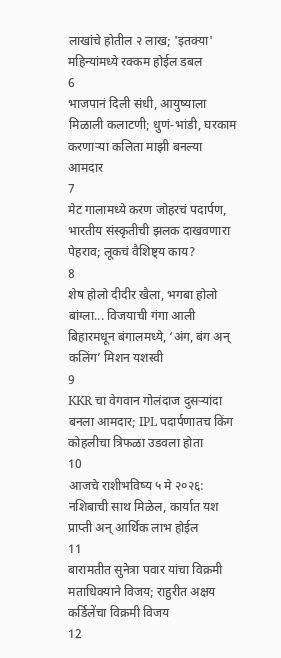लाखांचे होतील २ लाख; 'इतक्या' महिन्यांमध्ये रक्कम होईल डबल
6
भाजपानं दिली संधी, आयुष्याला मिळाली कलाटणी; धुणं-भांडी, घरकाम करणाऱ्या कलिता माझी बनल्या आमदार
7
मेट गालामध्ये करण जोहरचं पदार्पण, भारतीय संस्कृतीची झलक दाखवणारा पेहराव; लूकचं वैशिष्ट्य काय?
8
शेष होलो दीदीर खैला, भगबा होलो बांग्ला... विजयाची गंगा आली बिहारमधून बंगालमध्ये, ‘अंग, बंग अन् कलिंग’ मिशन यशस्वी
9
KKR चा वेगवान गोलंदाज दुसऱ्यांदा बनला आमदार; IPL पदार्पणातच किंग कोहलीचा त्रिफळा उडवला होता
10
आजचे राशीभविष्य ५ मे २०२६: नशिबाची साथ मिळेल, कार्यात यश प्राप्ती अन् आर्थिक लाभ होईल
11
बारामतीत सुनेत्रा पवार यांचा विक्रमी मताधिक्याने विजय; राहुरीत अक्षय कर्डिलेंचा विक्रमी विजय
12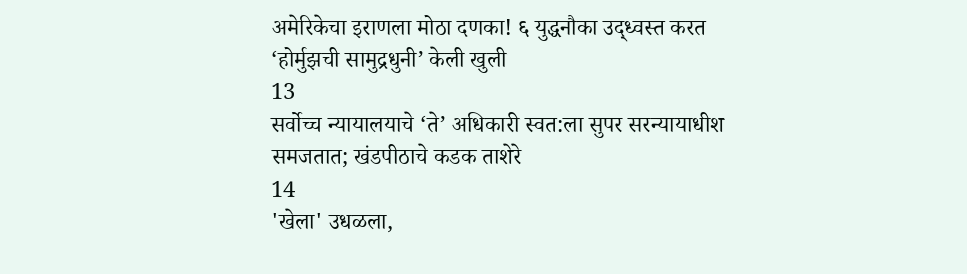अमेरिकेचा इराणला मोठा दणका! ६ युद्धनौका उद्ध्वस्त करत ‘होर्मुझची सामुद्रधुनी’ केली खुली
13
सर्वोच्च न्यायालयाचे ‘ते’ अधिकारी स्वत:ला सुपर सरन्यायाधीश समजतात; खंडपीठाचे कडक ताशेरे
14
'खेला' उधळला,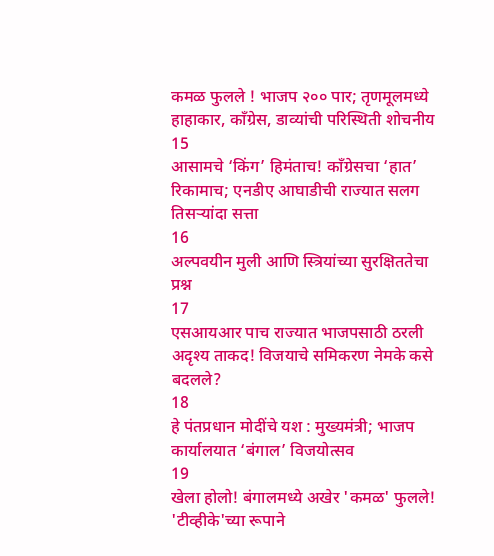कमळ फुलले ! भाजप २०० पार; तृणमूलमध्ये हाहाकार, काँग्रेस, डाव्यांची परिस्थिती शोचनीय
15
आसामचे ‘किंग’ हिमंताच! काँग्रेसचा ‘हात’ रिकामाच; एनडीए आघाडीची राज्यात सलग तिसऱ्यांदा सत्ता
16
अल्पवयीन मुली आणि स्त्रियांच्या सुरक्षिततेचा प्रश्न
17
एसआयआर पाच राज्यात भाजपसाठी ठरली अदृश्य ताकद! विजयाचे समिकरण नेमके कसे बदलले?
18
हे पंतप्रधान मोदींचे यश : मुख्यमंत्री; भाजप कार्यालयात ‘बंगाल’ विजयोत्सव
19
खेला होलो! बंगालमध्ये अखेर 'कमळ' फुलले! 'टीव्हीके'च्या रूपाने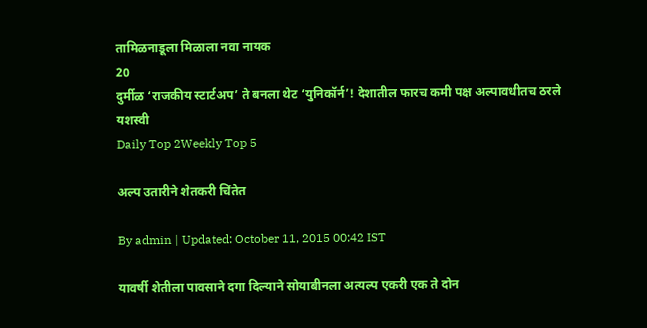तामिळनाडूला मिळाला नवा नायक
20
दुर्मीळ ‘राजकीय स्टार्टअप’ ते बनला थेट ‘युनिकॉर्न’! देशातील फारच कमी पक्ष अल्पावधीतच ठरले यशस्वी
Daily Top 2Weekly Top 5

अल्प उतारीने शेतकरी चिंतेत

By admin | Updated: October 11, 2015 00:42 IST

यावर्षी शेतीला पावसाने दगा दिल्याने सोयाबीनला अत्यल्प एकरी एक ते दोन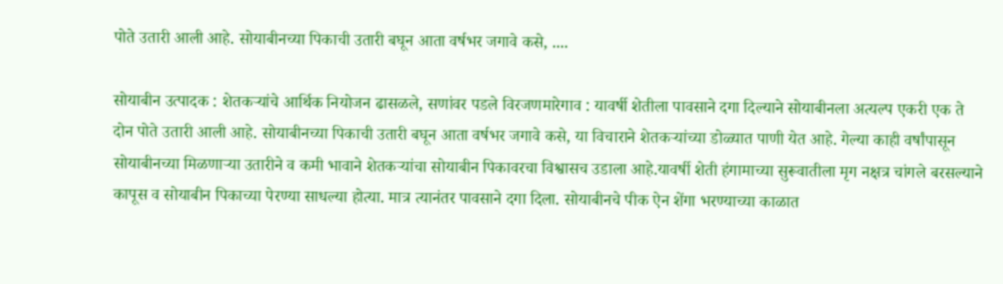पोते उतारी आली आहे. सोयाबीनच्या पिकाची उतारी बघून आता वर्षभर जगावे कसे, ....

सोयाबीन उत्पादक : शेतकऱ्यांचे आर्थिक नियोजन ढासळले, सणांवर पडले विरजणमारेगाव : यावर्षी शेतीला पावसाने दगा दिल्याने सोयाबीनला अत्यल्प एकरी एक ते दोन पोते उतारी आली आहे. सोयाबीनच्या पिकाची उतारी बघून आता वर्षभर जगावे कसे, या विचाराने शेतकऱ्यांच्या डोळ्यात पाणी येत आहे. गेल्या काही वर्षांपासून सोयाबीनच्या मिळणाऱ्या उतारीने व कमी भावाने शेतकऱ्यांचा सोयाबीन पिकावरचा विश्वासच उडाला आहे.यावर्षी शेती हंगामाच्या सुरूवातीला मृग नक्षत्र चांगले बरसल्याने कापूस व सोयाबीन पिकाच्या पेरण्या साधल्या होत्या. मात्र त्यानंतर पावसाने दगा दिला. सोयाबीनचे पीक ऐन शेंगा भरण्याच्या काळात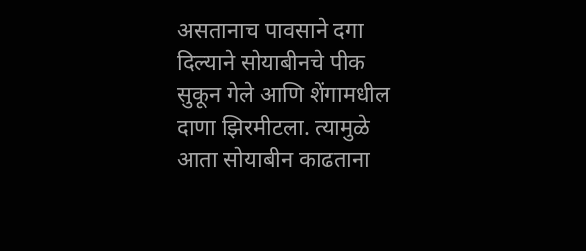असतानाच पावसाने दगा दिल्याने सोयाबीनचे पीक सुकून गेले आणि शेंगामधील दाणा झिरमीटला. त्यामुळे आता सोयाबीन काढताना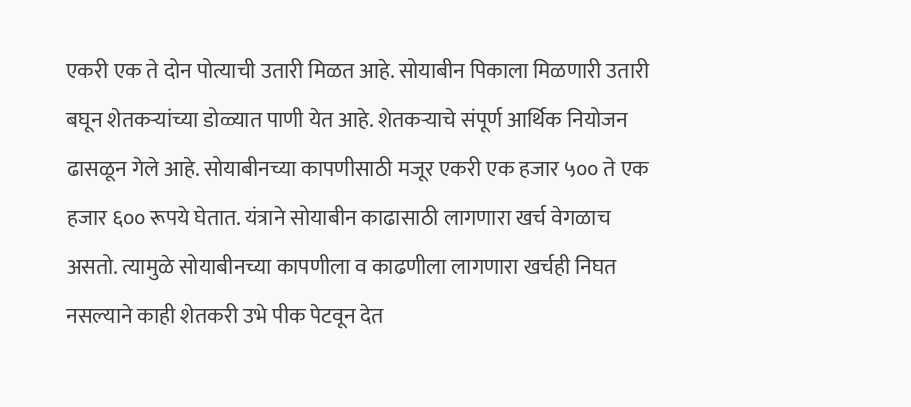एकरी एक ते दोन पोत्याची उतारी मिळत आहे. सोयाबीन पिकाला मिळणारी उतारी बघून शेतकऱ्यांच्या डोळ्यात पाणी येत आहे. शेतकऱ्याचे संपूर्ण आर्थिक नियोजन ढासळून गेले आहे. सोयाबीनच्या कापणीसाठी मजूर एकरी एक हजार ५०० ते एक हजार ६०० रूपये घेतात. यंत्राने सोयाबीन काढासाठी लागणारा खर्च वेगळाच असतो. त्यामुळे सोयाबीनच्या कापणीला व काढणीला लागणारा खर्चही निघत नसल्याने काही शेतकरी उभे पीक पेटवून देत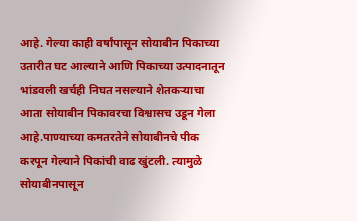आहे. गेल्या काही वर्षांपासून सोयाबीन पिकाच्या उतारीत घट आल्याने आणि पिकाच्या उत्पादनातून भांडवली खर्चही निघत नसल्याने शेतकऱ्याचा आता सोयाबीन पिकावरचा विश्वासच उडून गेला आहे.पाण्याच्या कमतरतेने सोयाबीनचे पीक करपून गेल्याने पिकांची वाढ खुंटली. त्यामुळे सोयाबीनपासून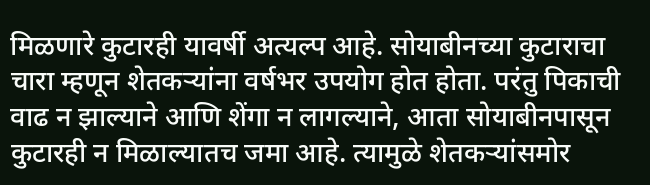मिळणारे कुटारही यावर्षी अत्यल्प आहे. सोयाबीनच्या कुटाराचा चारा म्हणून शेतकऱ्यांना वर्षभर उपयोग होत होता. परंतु पिकाची वाढ न झाल्याने आणि शेंगा न लागल्याने, आता सोयाबीनपासून कुटारही न मिळाल्यातच जमा आहे. त्यामुळे शेतकऱ्यांसमोर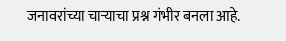जनावरांच्या चाऱ्याचा प्रश्न गंभीर बनला आहे.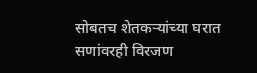सोबतच शेतकऱ्यांच्या घरात सणांवरही विरजण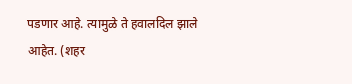पडणार आहे. त्यामुळे ते हवालदिल झाले आहेत. (शहर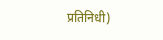प्रतिनिधी)